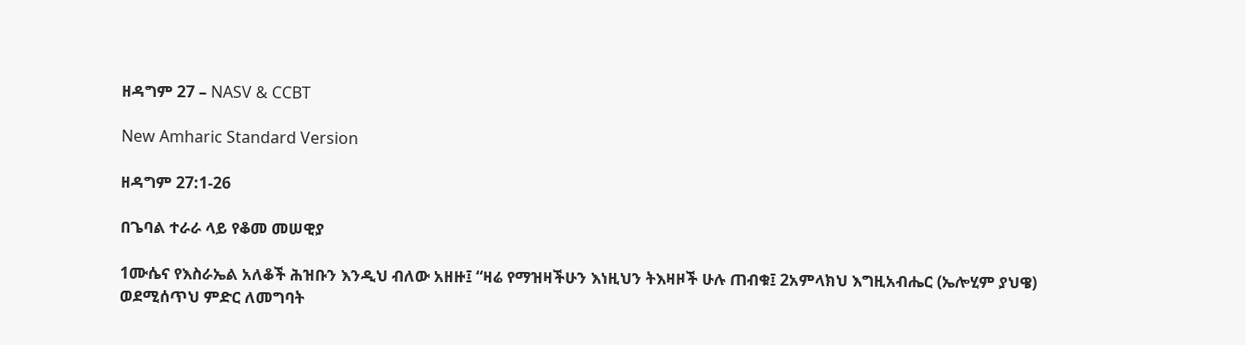ዘዳግም 27 – NASV & CCBT

New Amharic Standard Version

ዘዳግም 27:1-26

በጌባል ተራራ ላይ የቆመ መሠዊያ

1ሙሴና የእስራኤል አለቆች ሕዝቡን እንዲህ ብለው አዘዙ፤ “ዛሬ የማዝዛችሁን እነዚህን ትእዛዞች ሁሉ ጠብቁ፤ 2አምላክህ እግዚአብሔር (ኤሎሂም ያህዌ) ወደሚሰጥህ ምድር ለመግባት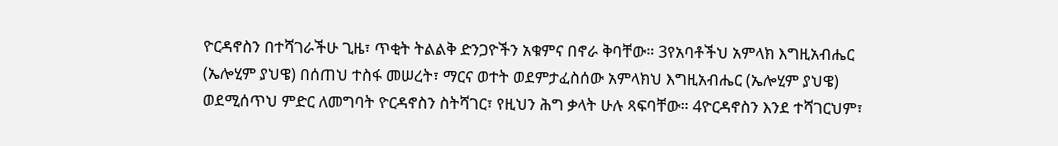ዮርዳኖስን በተሻገራችሁ ጊዜ፣ ጥቂት ትልልቅ ድንጋዮችን አቁምና በኖራ ቅባቸው። 3የአባቶችህ አምላክ እግዚአብሔር (ኤሎሂም ያህዌ) በሰጠህ ተስፋ መሠረት፣ ማርና ወተት ወደምታፈስሰው አምላክህ እግዚአብሔር (ኤሎሂም ያህዌ) ወደሚሰጥህ ምድር ለመግባት ዮርዳኖስን ስትሻገር፣ የዚህን ሕግ ቃላት ሁሉ ጻፍባቸው። 4ዮርዳኖስን እንደ ተሻገርህም፣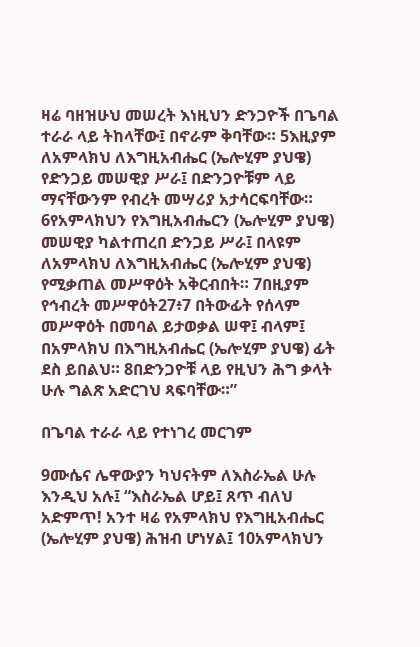ዛሬ ባዘዝሁህ መሠረት እነዚህን ድንጋዮች በጌባል ተራራ ላይ ትከላቸው፤ በኖራም ቅባቸው። 5እዚያም ለአምላክህ ለእግዚአብሔር (ኤሎሂም ያህዌ) የድንጋይ መሠዊያ ሥራ፤ በድንጋዮቹም ላይ ማናቸውንም የብረት መሣሪያ አታሳርፍባቸው። 6የአምላክህን የእግዚአብሔርን (ኤሎሂም ያህዌ) መሠዊያ ካልተጠረበ ድንጋይ ሥራ፤ በላዩም ለአምላክህ ለእግዚአብሔር (ኤሎሂም ያህዌ) የሚቃጠል መሥዋዕት አቅርብበት። 7በዚያም የኅብረት መሥዋዕት27፥7 በትውፊት የሰላም መሥዋዕት በመባል ይታወቃል ሠዋ፤ ብላም፤ በአምላክህ በእግዚአብሔር (ኤሎሂም ያህዌ) ፊት ደስ ይበልህ። 8በድንጋዮቹ ላይ የዚህን ሕግ ቃላት ሁሉ ግልጽ አድርገህ ጻፍባቸው።”

በጌባል ተራራ ላይ የተነገረ መርገም

9ሙሴና ሌዋውያን ካህናትም ለእስራኤል ሁሉ እንዲህ አሉ፤ “እስራኤል ሆይ፤ ጸጥ ብለህ አድምጥ! አንተ ዛሬ የአምላክህ የእግዚአብሔር (ኤሎሂም ያህዌ) ሕዝብ ሆነሃል፤ 10አምላክህን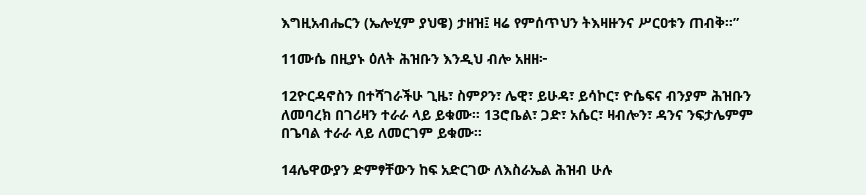እግዚአብሔርን (ኤሎሂም ያህዌ) ታዘዝ፤ ዛሬ የምሰጥህን ትእዛዙንና ሥርዐቱን ጠብቅ።”

11ሙሴ በዚያኑ ዕለት ሕዝቡን እንዲህ ብሎ አዘዘ፦

12ዮርዳኖስን በተሻገራችሁ ጊዜ፣ ስምዖን፣ ሌዊ፣ ይሁዳ፣ ይሳኮር፣ ዮሴፍና ብንያም ሕዝቡን ለመባረክ በገሪዛን ተራራ ላይ ይቁሙ። 13ሮቤል፣ ጋድ፣ አሴር፣ ዛብሎን፣ ዳንና ንፍታሌምም በጌባል ተራራ ላይ ለመርገም ይቁሙ።

14ሌዋውያን ድምፃቸውን ከፍ አድርገው ለእስራኤል ሕዝብ ሁሉ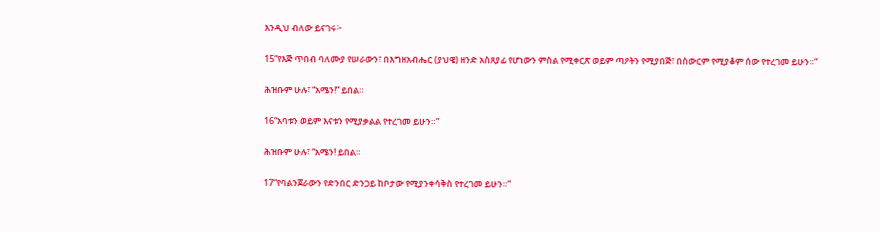እንዲህ ብለው ይናገሩ፦

15“የእጅ ጥበብ ባለሙያ የሠራውን፣ በእግዘአብሔር (ያህዌ) ዘንድ አስጸያፊ የሆነውን ምስል የሚቀርጽ ወይም ጣዖትን የሚያበጅ፣ በስውርም የሚያቆም ሰው የተረገመ ይሁን።”

ሕዝቡም ሁሉ፣ “አሜን!” ይበል።

16“አባቱን ወይም እናቱን የሚያቃልል የተረገመ ይሁን።”

ሕዝቡም ሁሉ፣ “አሜን! ይበል።

17“የባልንጀራውን የድንበር ድንጋይ ከቦታው የሚያንቀሳቅስ የተረገመ ይሁን።”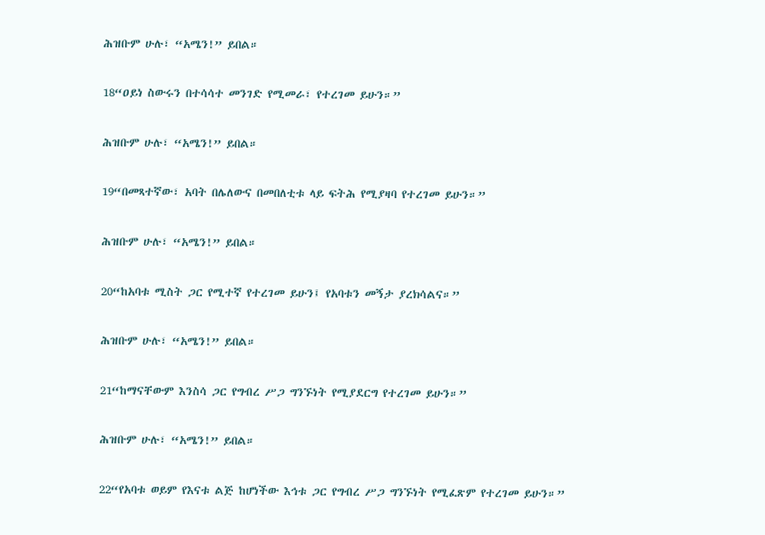ሕዝቡም ሁሉ፣ “አሜን!” ይበል።

18“ዐይነ ስውሩን በተሳሳተ መንገድ የሚመራ፣ የተረገመ ይሁን።”

ሕዝቡም ሁሉ፣ “አሜን!” ይበል።

19“በመጻተኛው፣ አባት በሌለውና በመበለቲቱ ላይ ፍትሕ የሚያዛባ የተረገመ ይሁን።”

ሕዝቡም ሁሉ፣ “አሜን!” ይበል።

20“ከአባቱ ሚስት ጋር የሚተኛ የተረገመ ይሁን፤ የአባቱን መኝታ ያረክሳልና።”

ሕዝቡም ሁሉ፣ “አሜን!” ይበል።

21“ከማናቸውም እንስሳ ጋር የግብረ ሥጋ ግንኙነት የሚያደርግ የተረገመ ይሁን።”

ሕዝቡም ሁሉ፣ “አሜን!” ይበል።

22“የአባቱ ወይም የእናቱ ልጅ ከሆነችው እኅቱ ጋር የግብረ ሥጋ ግንኙነት የሚፈጽም የተረገመ ይሁን።”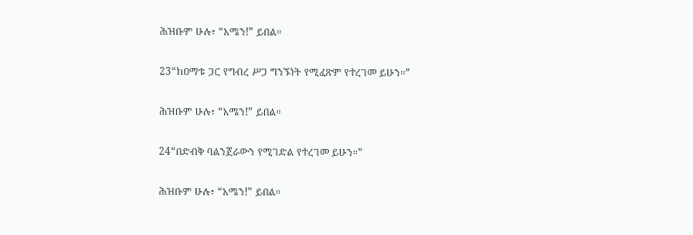ሕዝቡም ሁሉ፣ “አሜን!” ይበል።

23“ከዐማቱ ጋር የግብረ ሥጋ ግንኙነት የሚፈጽም የተረገመ ይሁን።”

ሕዝቡም ሁሉ፣ “አሜን!” ይበል።

24“በድብቅ ባልንጀራውን የሚገድል የተረገመ ይሁን።”

ሕዝቡም ሁሉ፣ “አሜን!” ይበል።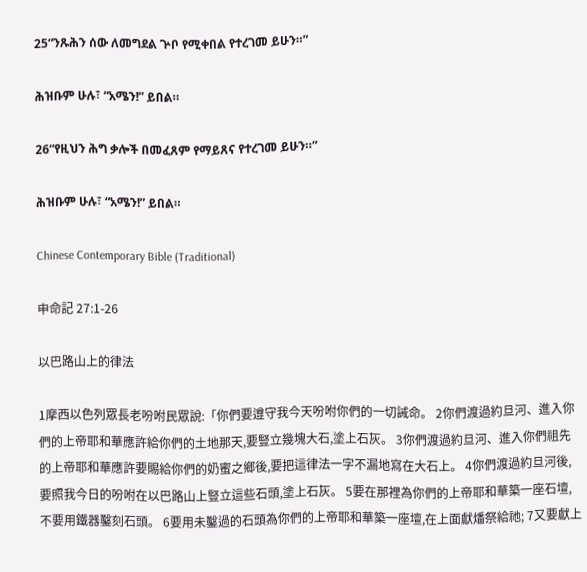25“ንጹሕን ሰው ለመግደል ጕቦ የሚቀበል የተረገመ ይሁን።”

ሕዝቡም ሁሉ፣ “አሜን!” ይበል።

26“የዚህን ሕግ ቃሎች በመፈጸም የማይጸና የተረገመ ይሁን።”

ሕዝቡም ሁሉ፣ “አሜን!” ይበል።

Chinese Contemporary Bible (Traditional)

申命記 27:1-26

以巴路山上的律法

1摩西以色列眾長老吩咐民眾說:「你們要遵守我今天吩咐你們的一切誡命。 2你們渡過約旦河、進入你們的上帝耶和華應許給你們的土地那天,要豎立幾塊大石,塗上石灰。 3你們渡過約旦河、進入你們祖先的上帝耶和華應許要賜給你們的奶蜜之鄉後,要把這律法一字不漏地寫在大石上。 4你們渡過約旦河後,要照我今日的吩咐在以巴路山上豎立這些石頭,塗上石灰。 5要在那裡為你們的上帝耶和華築一座石壇,不要用鐵器鑿刻石頭。 6要用未鑿過的石頭為你們的上帝耶和華築一座壇,在上面獻燔祭給祂; 7又要獻上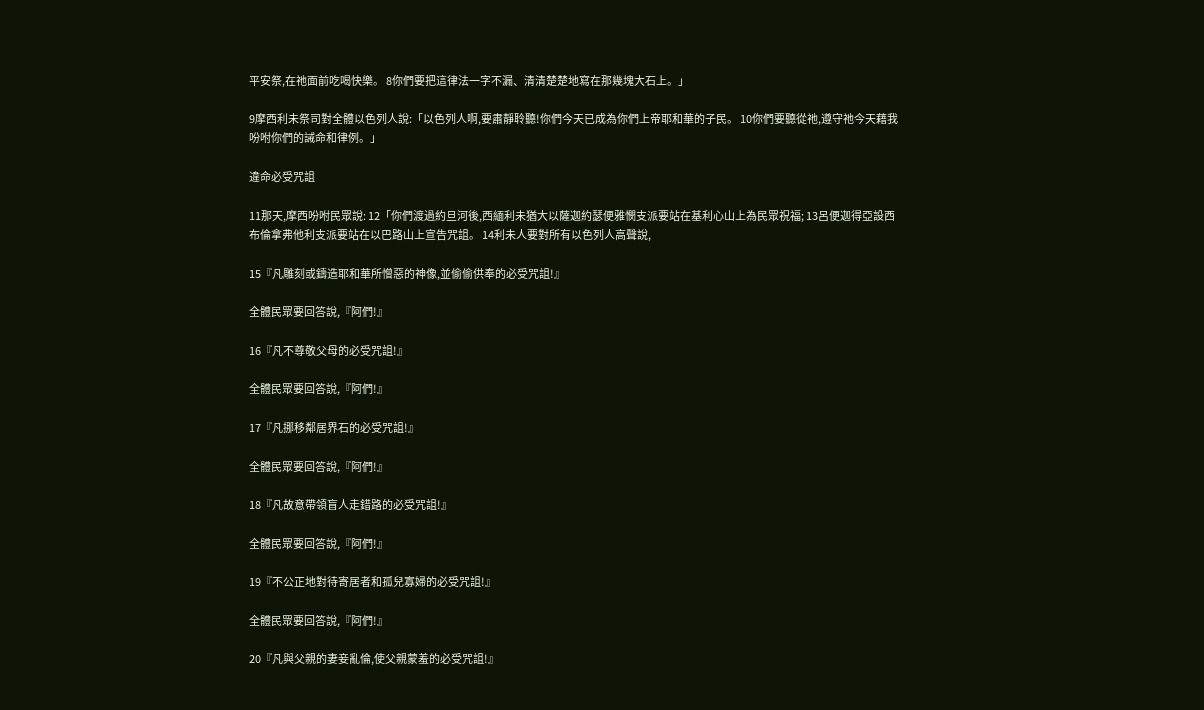平安祭,在祂面前吃喝快樂。 8你們要把這律法一字不漏、清清楚楚地寫在那幾塊大石上。」

9摩西利未祭司對全體以色列人說:「以色列人啊,要肅靜聆聽!你們今天已成為你們上帝耶和華的子民。 10你們要聽從祂,遵守祂今天藉我吩咐你們的誡命和律例。」

違命必受咒詛

11那天,摩西吩咐民眾說: 12「你們渡過約旦河後,西緬利未猶大以薩迦約瑟便雅憫支派要站在基利心山上為民眾祝福; 13呂便迦得亞設西布倫拿弗他利支派要站在以巴路山上宣告咒詛。 14利未人要對所有以色列人高聲說,

15『凡雕刻或鑄造耶和華所憎惡的神像,並偷偷供奉的必受咒詛!』

全體民眾要回答說,『阿們!』

16『凡不尊敬父母的必受咒詛!』

全體民眾要回答說,『阿們!』

17『凡挪移鄰居界石的必受咒詛!』

全體民眾要回答說,『阿們!』

18『凡故意帶領盲人走錯路的必受咒詛!』

全體民眾要回答說,『阿們!』

19『不公正地對待寄居者和孤兒寡婦的必受咒詛!』

全體民眾要回答說,『阿們!』

20『凡與父親的妻妾亂倫,使父親蒙羞的必受咒詛!』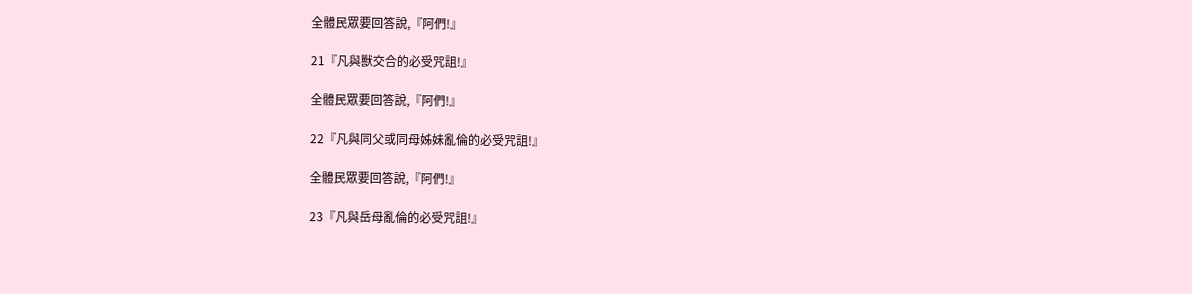全體民眾要回答說,『阿們!』

21『凡與獸交合的必受咒詛!』

全體民眾要回答說,『阿們!』

22『凡與同父或同母姊妹亂倫的必受咒詛!』

全體民眾要回答說,『阿們!』

23『凡與岳母亂倫的必受咒詛!』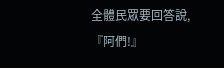全體民眾要回答說,『阿們!』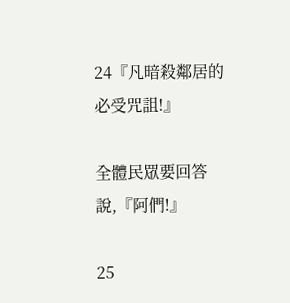24『凡暗殺鄰居的必受咒詛!』

全體民眾要回答說,『阿們!』

25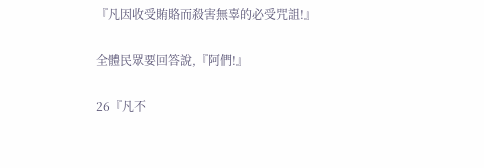『凡因收受賄賂而殺害無辜的必受咒詛!』

全體民眾要回答說,『阿們!』

26『凡不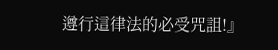遵行這律法的必受咒詛!』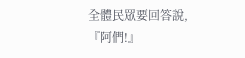全體民眾要回答說,『阿們!』